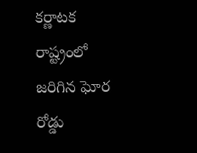కర్ణాటక రాష్ట్రంలో జరిగిన ఘోర రోడ్డు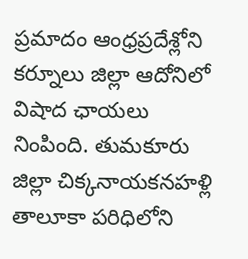ప్రమాదం ఆంధ్రప్రదేశ్లోని కర్నూలు జిల్లా ఆదోనిలో విషాద ఛాయలు నింపింది. తుమకూరు జిల్లా చిక్కనాయకనహళ్లి తాలూకా పరిధిలోని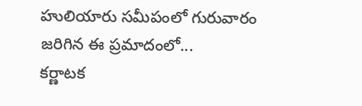హులియారు సమీపంలో గురువారం జరిగిన ఈ ప్రమాదంలో...
కర్ణాటక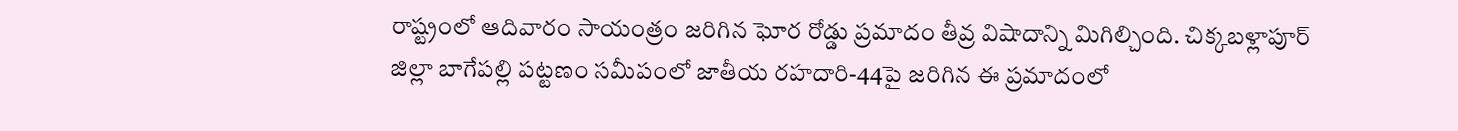రాష్ట్రంలో ఆదివారం సాయంత్రం జరిగిన ఘోర రోడ్డు ప్రమాదం తీవ్ర విషాదాన్ని మిగిల్చింది. చిక్కబళ్లాపూర్ జిల్లా బాగేపల్లి పట్టణం సమీపంలో జాతీయ రహదారి-44పై జరిగిన ఈ ప్రమాదంలో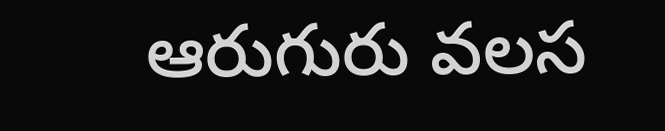ఆరుగురు వలస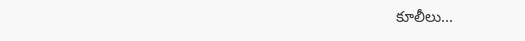కూలీలు...